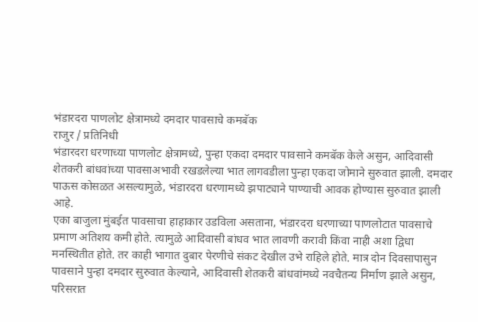भंडारदरा पाणलोट क्षेत्रामध्ये दमदार पावसाचे कमबॅक
राजुर / प्रतिनिधी
भंडारदरा धरणाच्या पाणलोट क्षेत्रामध्ये, पुन्हा एकदा दमदार पावसाने कमबॅक केले असुन, आदिवासी शेतकरी बांधवांच्या पावसाअभावी रखडलेल्या भात लागवडीला पुन्हा एकदा जोमाने सुरुवात झाली. दमदार पाऊस कोसळत असल्यामुळे, भंडारदरा धरणामध्ये झपाट्याने पाण्याची आवक होण्यास सुरुवात झाली आहे.
एका बाजुला मुंबईत पावसाचा हाहाकार उडविला असताना, भंडारदरा धरणाच्या पाणलोटात पावसाचे प्रमाण अतिशय कमी होते. त्यामुळे आदिवासी बांधव भात लावणी करावी किंवा नाही अशा द्विधा मनस्थितीत होते. तर काही भागात दुबार पेरणीचे संकट देखील उभे राहिले होते. मात्र दोन दिवसापासुन पावसाने पुन्हा दमदार सुरुवात केल्याने, आदिवासी शेतकरी बांधवांमध्ये नवचैतन्य निर्माण झाले असुन, परिसरात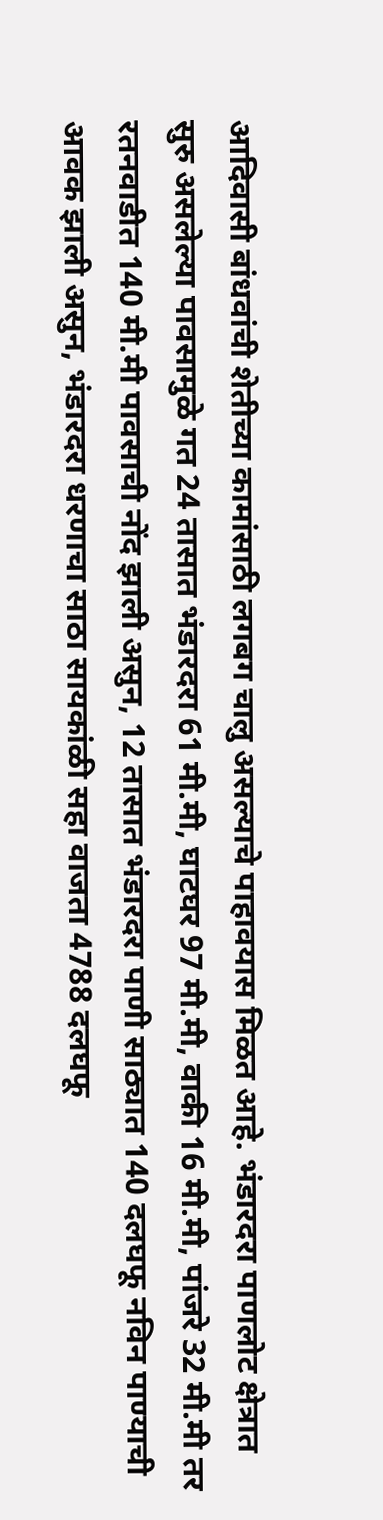आदिवासी बांधवांची शेतीच्या कामांसाठी लगबग चालु असल्याचे पाहावयास मिळत आहे. भंडारदरा पाणलोट क्षेत्रात सुरु असलेल्या पावसामुळे गत 24 तासात भंडारदरा 61 मी.मी, घाटघर 97 मी.मी, वाकी 16 मी.मी, पांजरे 32 मी.मी तर रतनवाडीत 140 मी.मी पावसाची नोंद झाली असुन, 12 तासात भंडारदरा पाणी साठ्यात 140 दलघफू नविन पाण्याची आवक झाली असुन, भंडारदरा धरणाचा साठा सायकांळी सहा वाजता 4788 दलघफू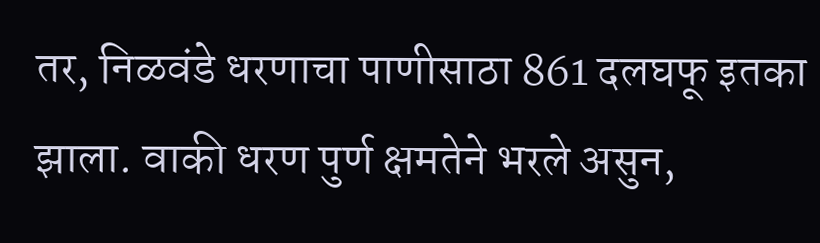तर, निळवंडे धरणाचा पाणीसाठा 861 दलघफू इतका झाला. वाकी धरण पुर्ण क्षमतेने भरले असुन,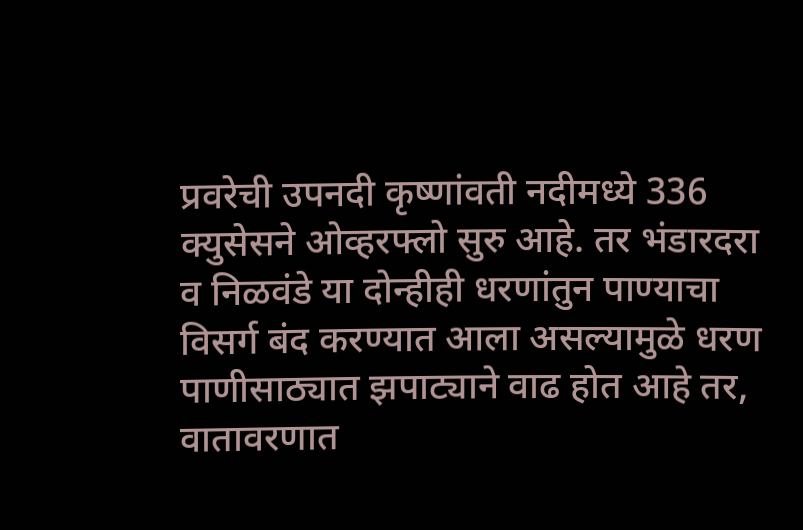प्रवरेची उपनदी कृष्णांवती नदीमध्ये 336 क्युसेसने ओव्हरफ्लो सुरु आहे. तर भंडारदरा व निळवंडे या दोन्हीही धरणांतुन पाण्याचा विसर्ग बंद करण्यात आला असल्यामुळे धरण पाणीसाठ्यात झपाट्याने वाढ होत आहे तर, वातावरणात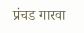प्रंचड गारवा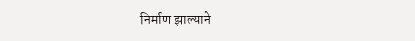निर्माण झाल्याने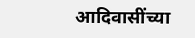आदिवासींच्या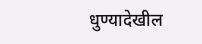धुण्यादेखील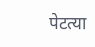पेटत्या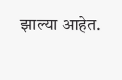झाल्या आहेत.